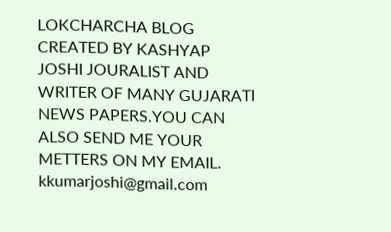LOKCHARCHA BLOG CREATED BY KASHYAP JOSHI JOURALIST AND WRITER OF MANY GUJARATI NEWS PAPERS.YOU CAN ALSO SEND ME YOUR METTERS ON MY EMAIL. kkumarjoshi@gmail.com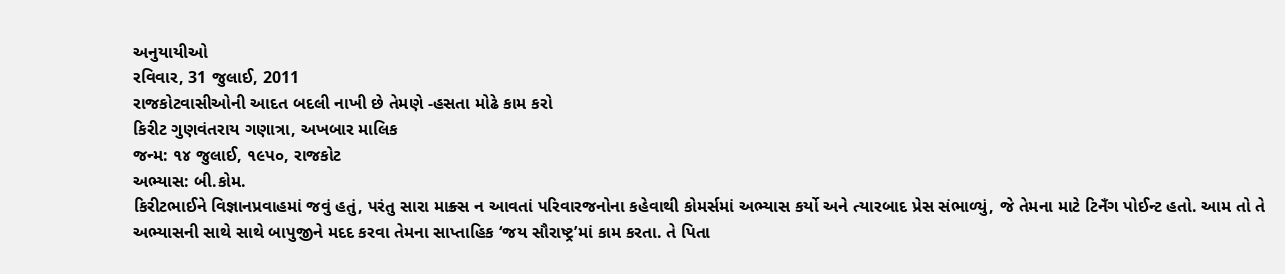અનુયાયીઓ
રવિવાર, 31 જુલાઈ, 2011
રાજકોટવાસીઓની આદત બદલી નાખી છે તેમણે -હસતા મોઢે કામ કરો
કિરીટ ગુણવંતરાય ગણાત્રા, અખબાર માલિક
જન્મ: ૧૪ જુલાઈ, ૧૯પ૦, રાજકોટ
અભ્યાસ: બી.કોમ.
કિરીટભાઈને વિજ્ઞાનપ્રવાહમાં જવું હતું, પરંતુ સારા માક્ર્સ ન આવતાં પરિવારજનોના કહેવાથી કોમર્સમાં અભ્યાસ કર્યો અને ત્યારબાદ પ્રેસ સંભાળ્યું, જે તેમના માટે ટિનઁગ પોઈન્ટ હતો. આમ તો તે અભ્યાસની સાથે સાથે બાપુજીને મદદ કરવા તેમના સાપ્તાહિક ‘જય સૌરાષ્ટ્ર’માં કામ કરતા. તે પિતા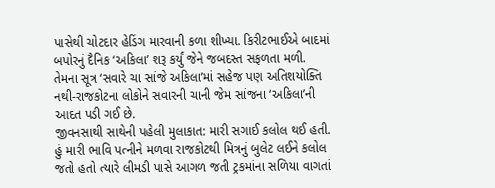પાસેથી ચોટદાર હેડિંગ મારવાની કળા શીખ્યા. કિરીટભાઈએ બાદમાં બપોરનું દૈનિક ‘અકિલા’ શરૂ કર્યું જેને જબદસ્ત સફળતા મળી. તેમના સૂત્ર ‘સવારે ચા સાંજે અકિલા’માં સહેજ પણ અતિશયોક્તિ નથી-રાજકોટના લોકોને સવારની ચાની જેમ સાંજના ‘અકિલા’ની આદત પડી ગઈ છે.
જીવનસાથી સાથેની પહેલી મુલાકાત: મારી સગાઈ કલોલ થઈ હતી. હું મારી ભાવિ પત્નીને મળવા રાજકોટથી મિત્રનું બુલેટ લઈને કલોલ જતો હતો ત્યારે લીમડી પાસે આગળ જતી ટ્રકમાંના સળિયા વાગતાં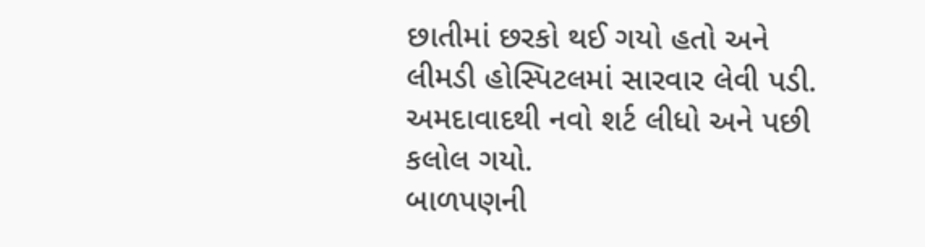છાતીમાં છરકો થઈ ગયો હતો અને લીમડી હોસ્પિટલમાં સારવાર લેવી પડી. અમદાવાદથી નવો શર્ટ લીધો અને પછી કલોલ ગયો.
બાળપણની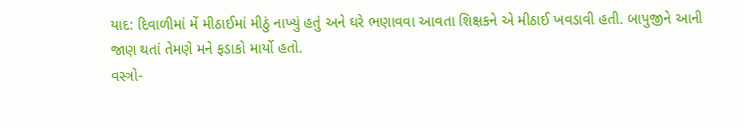યાદ: દિવાળીમાં મેં મીઠાઈમાં મીઠું નાખ્યું હતું અને ઘરે ભણાવવા આવતા શિક્ષકને એ મીઠાઈ ખવડાવી હતી. બાપુજીને આની જાણ થતાં તેમણે મને ફડાકો માર્યો હતો.
વસ્ત્રો-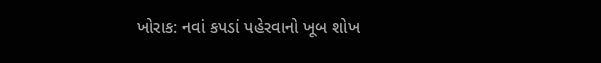ખોરાક: નવાં કપડાં પહેરવાનો ખૂબ શોખ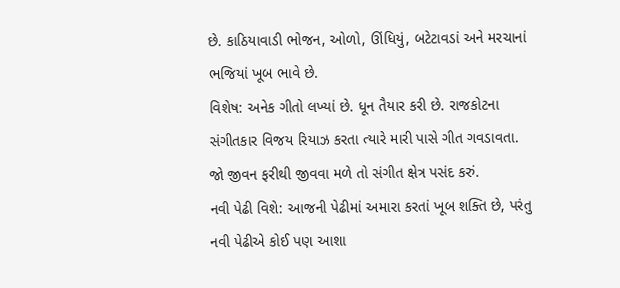છે. કાઠિયાવાડી ભોજન, ઓળો, ઊંધિયું, બટેટાવડાં અને મરચાનાં ભજિયાં ખૂબ ભાવે છે.
વિશેષ: અનેક ગીતો લખ્યાં છે. ધૂન તૈયાર કરી છે. રાજકોટના સંગીતકાર વિજય રિયાઝ કરતા ત્યારે મારી પાસે ગીત ગવડાવતા. જો જીવન ફરીથી જીવવા મળે તો સંગીત ક્ષેત્ર પસંદ કરું.
નવી પેઢી વિશે: આજની પેઢીમાં અમારા કરતાં ખૂબ શક્તિ છે, પરંતુ નવી પેઢીએ કોઈ પણ આશા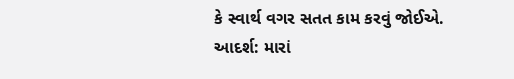કે સ્વાર્થ વગર સતત કામ કરવું જોઈએ.
આદર્શ: મારાં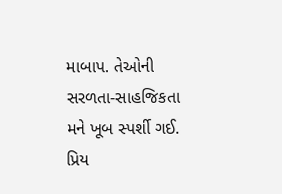માબાપ. તેઓની સરળતા-સાહજિકતા મને ખૂબ સ્પર્શી ગઈ.
પ્રિય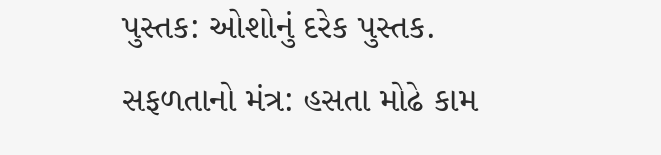પુસ્તક: ઓશોનું દરેક પુસ્તક.
સફળતાનો મંત્ર: હસતા મોઢે કામ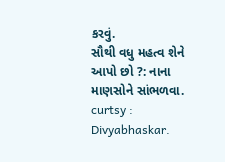કરવું.
સૌથી વધુ મહત્વ શેને આપો છો ?: નાના માણસોને સાંભળવા.
curtsy : Divyabhaskar.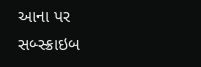આના પર સબ્સ્ક્રાઇબ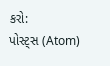કરો:
પોસ્ટ્સ (Atom)